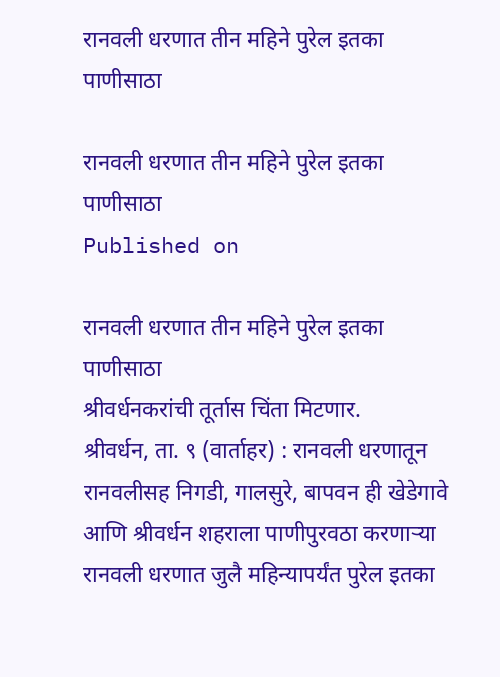रानवली धरणात तीन महिने पुरेल इतका पाणीसाठा

रानवली धरणात तीन महिने पुरेल इतका पाणीसाठा
Published on

रानवली धरणात तीन महिने पुरेल इतका पाणीसाठा
श्रीवर्धनकरांची तूर्तास चिंता मिटणार.
श्रीवर्धन, ता. ९ (वार्ताहर) : रानवली धरणातून रानवलीसह निगडी, गालसुरे, बापवन ही खेडेगावे आणि श्रीवर्धन शहराला पाणीपुरवठा करणाऱ्या रानवली धरणात जुलै महिन्यापर्यंत पुरेल इतका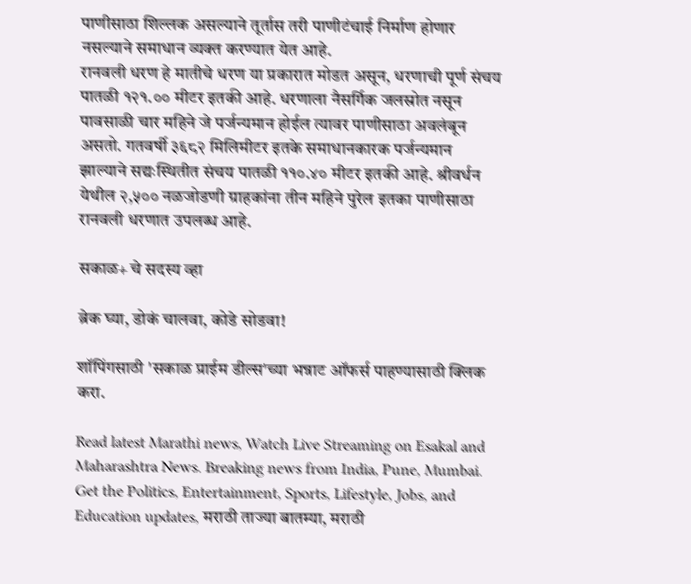पाणीसाठा शिल्लक असल्याने तूर्तास तरी पाणीटंचाई निर्माण होणार नसल्याने समाधान व्यक्त करण्यात येत आहे.
रानवली धरण हे मातीचे धरण या प्रकारात मोडत असून, धरणाची पूर्ण संचय पातळी १२१.०० मीटर इतकी आहे. धरणाला नैसर्गिक जलस्रोत नसून पावसाळी चार महिने जे पर्जन्यमान होईल त्यावर पाणीसाठा अवलंबून असतो. गतवर्षी ३६८२ मिलिमीटर इतके समाधानकारक पर्जन्यमान झाल्याने सद्यःस्थितीत संचय पातळी ११०.४० मीटर इतकी आहे. श्रीवर्धन येथील २,५०० नळजोडणी ग्राहकांना तीन महिने पुरेल इतका पाणीसाठा रानवली धरणात उपलब्ध आहे.

सकाळ+ चे सदस्य व्हा

ब्रेक घ्या, डोकं चालवा, कोडे सोडवा!

शॉपिंगसाठी 'सकाळ प्राईम डील्स'च्या भन्नाट ऑफर्स पाहण्यासाठी क्लिक करा.

Read latest Marathi news, Watch Live Streaming on Esakal and Maharashtra News. Breaking news from India, Pune, Mumbai. Get the Politics, Entertainment, Sports, Lifestyle, Jobs, and Education updates, मराठी ताज्या बातम्या, मराठी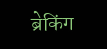ब्रेकिंग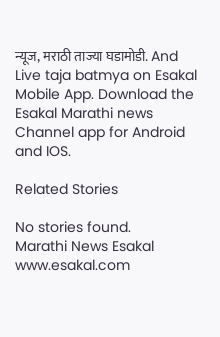न्यूज, मराठी ताज्या घडामोडी. And Live taja batmya on Esakal Mobile App. Download the Esakal Marathi news Channel app for Android and IOS.

Related Stories

No stories found.
Marathi News Esakal
www.esakal.com